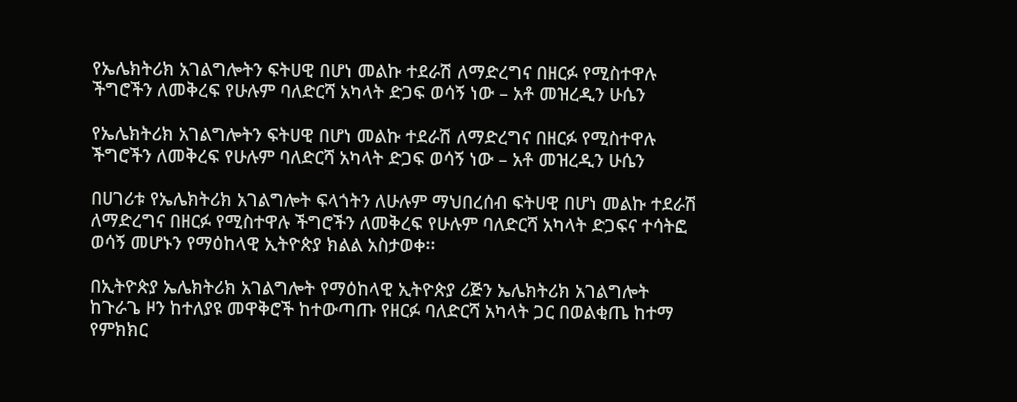የኤሌክትሪክ አገልግሎትን ፍትሀዊ በሆነ መልኩ ተደራሽ ለማድረግና በዘርፉ የሚስተዋሉ ችግሮችን ለመቅረፍ የሁሉም ባለድርሻ አካላት ድጋፍ ወሳኝ ነው – አቶ መዝረዲን ሁሴን

የኤሌክትሪክ አገልግሎትን ፍትሀዊ በሆነ መልኩ ተደራሽ ለማድረግና በዘርፉ የሚስተዋሉ ችግሮችን ለመቅረፍ የሁሉም ባለድርሻ አካላት ድጋፍ ወሳኝ ነው – አቶ መዝረዲን ሁሴን

በሀገሪቱ የኤሌክትሪክ አገልግሎት ፍላጎትን ለሁሉም ማህበረሰብ ፍትሀዊ በሆነ መልኩ ተደራሽ ለማድረግና በዘርፉ የሚስተዋሉ ችግሮችን ለመቅረፍ የሁሉም ባለድርሻ አካላት ድጋፍና ተሳትፎ ወሳኝ መሆኑን የማዕከላዊ ኢትዮጵያ ክልል አስታወቀ፡፡

በኢትዮጵያ ኤሌክትሪክ አገልግሎት የማዕከላዊ ኢትዮጵያ ሪጅን ኤሌክትሪክ አገልግሎት ከጉራጌ ዞን ከተለያዩ መዋቅሮች ከተውጣጡ የዘርፉ ባለድርሻ አካላት ጋር በወልቂጤ ከተማ የምክክር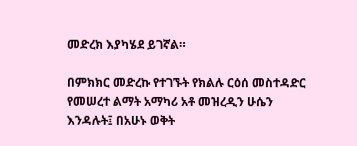መድረክ እያካሄደ ይገኛል።

በምክክር መድረኩ የተገኙት የክልሉ ርዕሰ መስተዳድር የመሠረተ ልማት አማካሪ አቶ መዝረዲን ሁሴን እንዳሉት፤ በአሁኑ ወቅት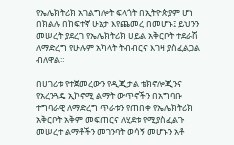የኤሌክትሪክ አገልግሎት ፍላጎት በኢትዮጵያም ሆነ በክልሉ በከፍተኛ ሁኔታ እየጨመረ በመሆኑ፤ ይህንን መሠረት ያደረገ የኤሌክትሪክ ሀይል አቅርቦት ተደራሽ ለማድረግ የሁሉም አካላት ትብብርና እገዛ ያስፈልጋል ብለዋል።

በሀገሪቱ የተጀመረውን የዲጂታል ቴክኖሎጂንና የአረንጓዴ ኢኮኖሚ ልማት ውጥኖችን በአግባቡ ተግባራዊ ለማድረግ ጥራቱን የጠበቀ የኤሌክትሪክ አቅርቦት አቅም መፍጠርና ለሂደቱ የሚያስፈልጉ መሠረተ ልማቶችን መገንባት ወሳኝ መሆኑን አቶ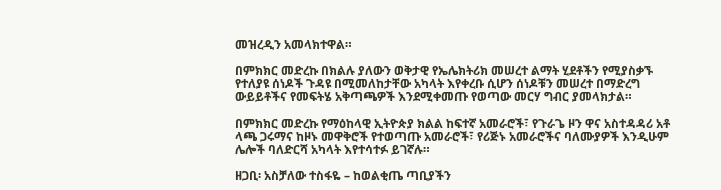መዝረዲን አመላክተዋል።

በምክክር መድረኩ በክልሉ ያለውን ወቅታዊ የኤሌክትሪክ መሠረተ ልማት ሂደቶችን የሚያስቃኙ የተለያዩ ሰነዶች ጉዳዩ በሚመለከታቸው አካላት እየቀረቡ ሲሆን ሰነዶቹን መሠረተ በማድረግ ውይይቶችና የመፍትሄ አቅጣጫዎች እንደሚቀመጡ የወጣው መርሃ ግብር ያመላክታል።

በምክክር መድረኩ የማዕከላዊ ኢትዮጵያ ክልል ከፍተኛ አመራሮች፣ የጉራጌ ዞን ዋና አስተዳዳሪ አቶ ላጫ ጋሩማና ከዞኑ መዋቅሮች የተወጣጡ አመራሮች፣ የሪጅኑ አመራሮችና ባለሙያዎች እንዲሁም ሌሎች ባለድርሻ አካላት እየተሳተፉ ይገኛሉ።

ዘጋቢ፡ አስቻለው ተስፋዬ – ከወልቂጤ ጣቢያችን